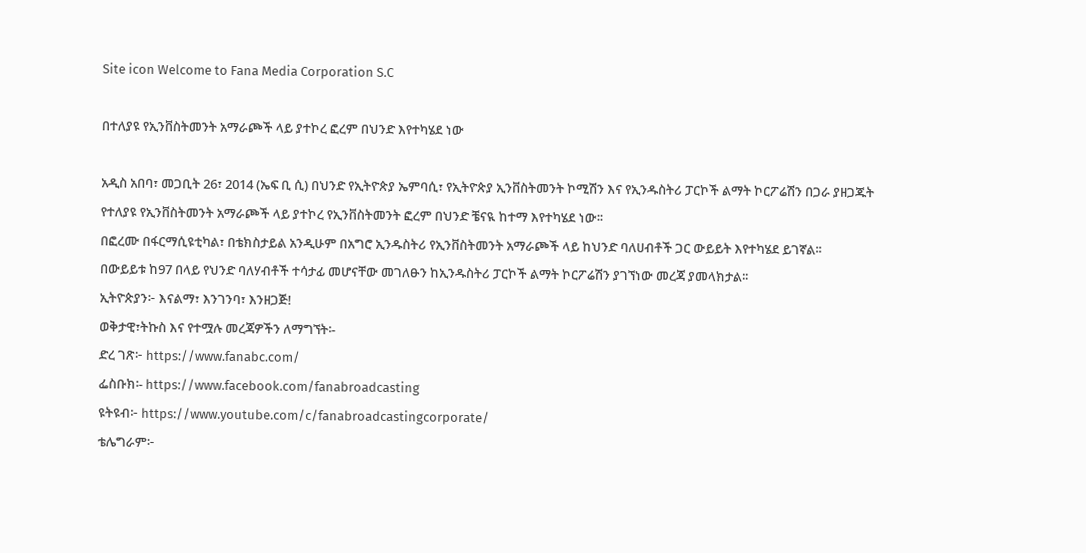Site icon Welcome to Fana Media Corporation S.C

በተለያዩ የኢንቨስትመንት አማራጮች ላይ ያተኮረ ፎረም በህንድ እየተካሄደ ነው

አዲስ አበባ፣ መጋቢት 26፣ 2014 (ኤፍ ቢ ሲ) በህንድ የኢትዮጵያ ኤምባሲ፣ የኢትዮጵያ ኢንቨስትመንት ኮሚሽን እና የኢንዱስትሪ ፓርኮች ልማት ኮርፖሬሽን በጋራ ያዘጋጁት የተለያዩ የኢንቨስትመንት አማራጮች ላይ ያተኮረ የኢንቨስትመንት ፎረም በህንድ ቼናዪ ከተማ እየተካሄደ ነው፡፡
በፎረሙ በፋርማሲዩቲካል፣ በቴክስታይል አንዲሁም በአግሮ ኢንዱስትሪ የኢንቨስትመንት አማራጮች ላይ ከህንድ ባለሀብቶች ጋር ውይይት እየተካሄደ ይገኛል፡፡
በውይይቱ ከ97 በላይ የህንድ ባለሃብቶች ተሳታፊ መሆናቸው መገለፁን ከኢንዱስትሪ ፓርኮች ልማት ኮርፖሬሽን ያገኘነው መረጃ ያመላክታል፡፡
ኢትዮጵያን፦ እናልማ፣ እንገንባ፣ እንዘጋጅ!
ወቅታዊ፣ትኩስ እና የተሟሉ መረጃዎችን ለማግኘት፡-
ድረ ገጽ፦ https://www.fanabc.com/
ፌስቡክ፡- https://www.facebook.com/fanabroadcasting
ዩትዩብ፦ https://www.youtube.com/c/fanabroadcastingcorporate/
ቴሌግራም፦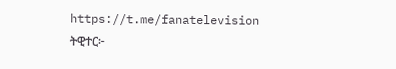https://t.me/fanatelevision
ትዊተር፦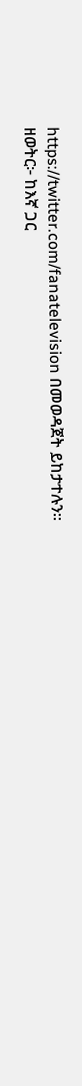https://twitter.com/fanatelevision በመወዳጀት ይከታተሉን፡፡
ዘወትር፦ ከእኛ ጋር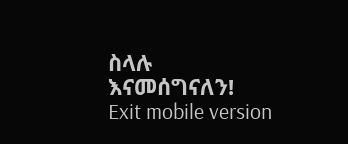ስላሉ እናመሰግናለን!
Exit mobile version